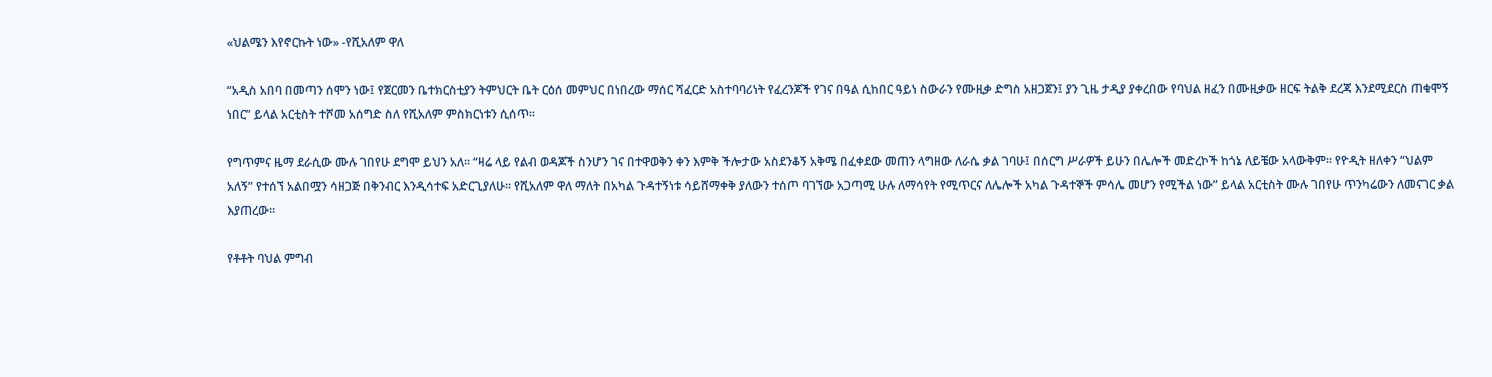«ህልሜን እየኖርኩት ነው» -የሺአለም ዋለ

“አዲስ አበባ በመጣን ሰሞን ነው፤ የጀርመን ቤተክርስቲያን ትምህርት ቤት ርዕሰ መምህር በነበረው ማሰር ሻፈርድ አስተባባሪነት የፈረንጆች የገና በዓል ሲከበር ዓይነ ስውራን የሙዚቃ ድግስ አዘጋጀን፤ ያን ጊዜ ታዲያ ያቀረበው የባህል ዘፈን በሙዚቃው ዘርፍ ትልቅ ደረጃ እንደሚደርስ ጠቁሞኝ ነበር” ይላል አርቲስት ተሾመ አሰግድ ስለ የሺአለም ምስክርነቱን ሲሰጥ፡፡

የግጥምና ዜማ ደራሲው ሙሉ ገበየሁ ደግሞ ይህን አለ፡፡ “ዛሬ ላይ የልብ ወዳጆች ስንሆን ገና በተዋወቅን ቀን እምቅ ችሎታው አስደንቆኝ አቅሜ በፈቀደው መጠን ላግዘው ለራሴ ቃል ገባሁ፤ በሰርግ ሥራዎች ይሁን በሌሎች መድረኮች ከጎኔ ለይቼው አላውቅም፡፡ የዮዲት ዘለቀን “ህልም አለኝ” የተሰኘ አልበሟን ሳዘጋጅ በቅንብር እንዲሳተፍ አድርጊያለሁ፡፡ የሺአለም ዋለ ማለት በአካል ጉዳተኝነቱ ሳይሸማቀቅ ያለውን ተሰጦ ባገኘው አጋጣሚ ሁሉ ለማሳየት የሚጥርና ለሌሎች አካል ጉዳተኞች ምሳሌ መሆን የሚችል ነው” ይላል አርቲስት ሙሉ ገበየሁ ጥንካሬውን ለመናገር ቃል እያጠረው፡፡

የቶቶት ባህል ምግብ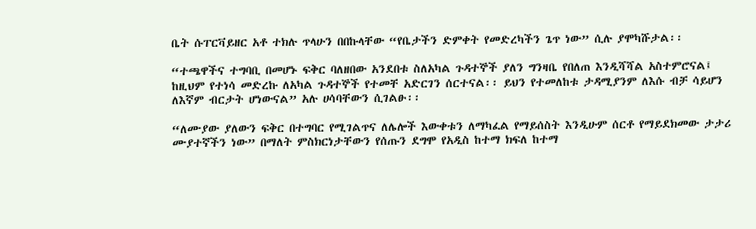ቤት ሱፐርቫይዘር አቶ ተክሉ ጥላሁን በበኩላቸው “የቤታችን ድምቀት የመድረካችን ጌጥ ነው” ሲሉ ያሞካሹታል፡፡

“ተጫዋችና ተግባቢ በመሆኑ ፍቅር ባለዘበው አንደበቱ ስለአካል ጉዳተኞች ያለን ግንዛቤ የበለጠ እንዲሻሻል አስተምሮናል፤ ከዚህም የተነሳ መድረኩ ለአካል ጉዳተኞች የተመቸ አድርገን ሰርተናል፡፡ ይህን የተመለከቱ ታዳሚያንም ለእሱ ብቻ ሳይሆን ለእኛም ብርታት ሆነውናል” አሉ ሀሳባቸውን ሲገልፁ፡፡

“ለሙያው ያለውን ፍቅር በተግባር የሚገልጥና ለሌሎች እውቀቱን ለማካፈል የማይሰስት እንዲሁም ሰርቶ የማይደክመው ታታሪ ሙያተኛችን ነው” በማለት ምስክርነታቸውን የሰጡን ደግሞ የአዲስ ከተማ ክፍለ ከተማ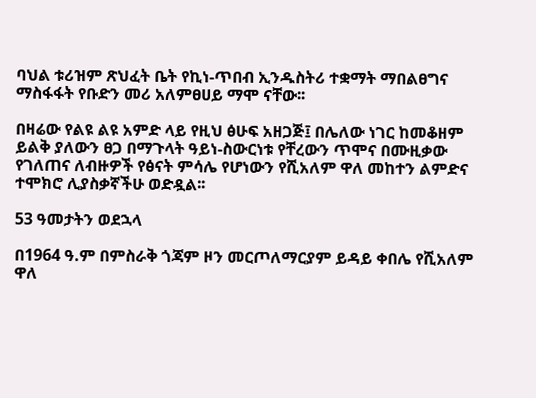ባህል ቱሪዝም ጽህፈት ቤት የኪነ-ጥበብ ኢንዱስትሪ ተቋማት ማበልፀግና ማስፋፋት የቡድን መሪ አለምፀሀይ ማሞ ናቸው፡፡

በዛሬው የልዩ ልዩ አምድ ላይ የዚህ ፅሁፍ አዘጋጅ፤ በሌለው ነገር ከመቆዘም ይልቅ ያለውን ፀጋ በማጉላት ዓይነ-ስውርነቱ የቸረውን ጥሞና በሙዚቃው የገለጠና ለብዙዎች የፅናት ምሳሌ የሆነውን የሺአለም ዋለ መከተን ልምድና ተሞክሮ ሊያስቃኛችሁ ወድዷል፡፡

53 ዓመታትን ወደኋላ

በ1964 ዓ.ም በምስራቅ ጎጃም ዞን መርጦለማርያም ይዳይ ቀበሌ የሺአለም ዋለ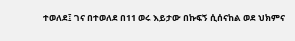ተወለደ፤ ገና በተወለደ በ11 ወሩ እይታው በኩፍኝ ሲሰናከል ወደ ህክምና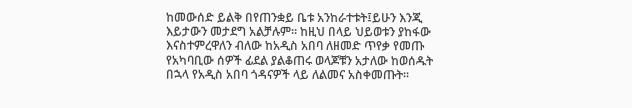ከመውሰድ ይልቅ በየጠንቋይ ቤቱ አንከራተቱት፤ይሁን እንጂ እይታውን መታደግ አልቻሉም፡፡ ከዚህ በላይ ህይወቱን ያከፋው እናስተምረዋለን ብለው ከአዲስ አበባ ለዘመድ ጥየቃ የመጡ የአካባቢው ሰዎች ፊደል ያልቆጠሩ ወላጆቹን አታለው ከወሰዱት በኋላ የአዲስ አበባ ጎዳናዎች ላይ ለልመና አስቀመጡት፡፡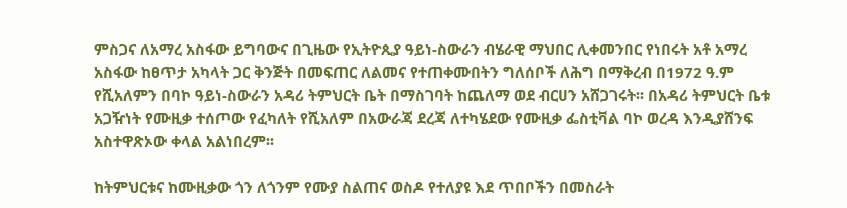ምስጋና ለአማረ አስፋው ይግባውና በጊዜው የኢትዮጲያ ዓይነ-ስውራን ብሄራዊ ማህበር ሊቀመንበር የነበሩት አቶ አማረ አስፋው ከፀጥታ አካላት ጋር ቅንጅት በመፍጠር ለልመና የተጠቀሙበትን ግለሰቦች ለሕግ በማቅረብ በ1972 ዓ.ም የሺአለምን በባኮ ዓይነ-ስውራን አዳሪ ትምህርት ቤት በማስገባት ከጨለማ ወደ ብርሀን አሸጋገሩት፡፡ በአዳሪ ትምህርት ቤቱ አጋዥነት የሙዚቃ ተሰጦው የፈካለት የሺአለም በአውራጃ ደረጃ ለተካሄደው የሙዚቃ ፌስቲቫል ባኮ ወረዳ እንዲያሸንፍ አስተዋጽኦው ቀላል አልነበረም፡፡

ከትምህርቱና ከሙዚቃው ጎን ለጎንም የሙያ ስልጠና ወስዶ የተለያዩ እደ ጥበቦችን በመስራት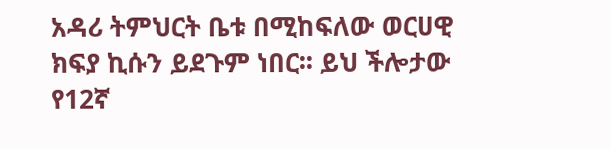አዳሪ ትምህርት ቤቱ በሚከፍለው ወርሀዊ ክፍያ ኪሱን ይደጉም ነበር፡፡ ይህ ችሎታው የ12ኛ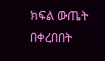ክፍል ውጤት በቀረበበት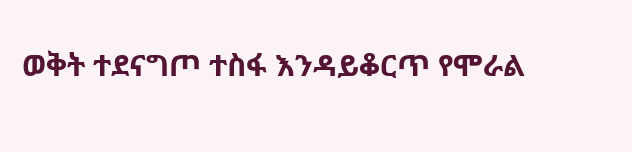ወቅት ተደናግጦ ተስፋ እንዳይቆርጥ የሞራል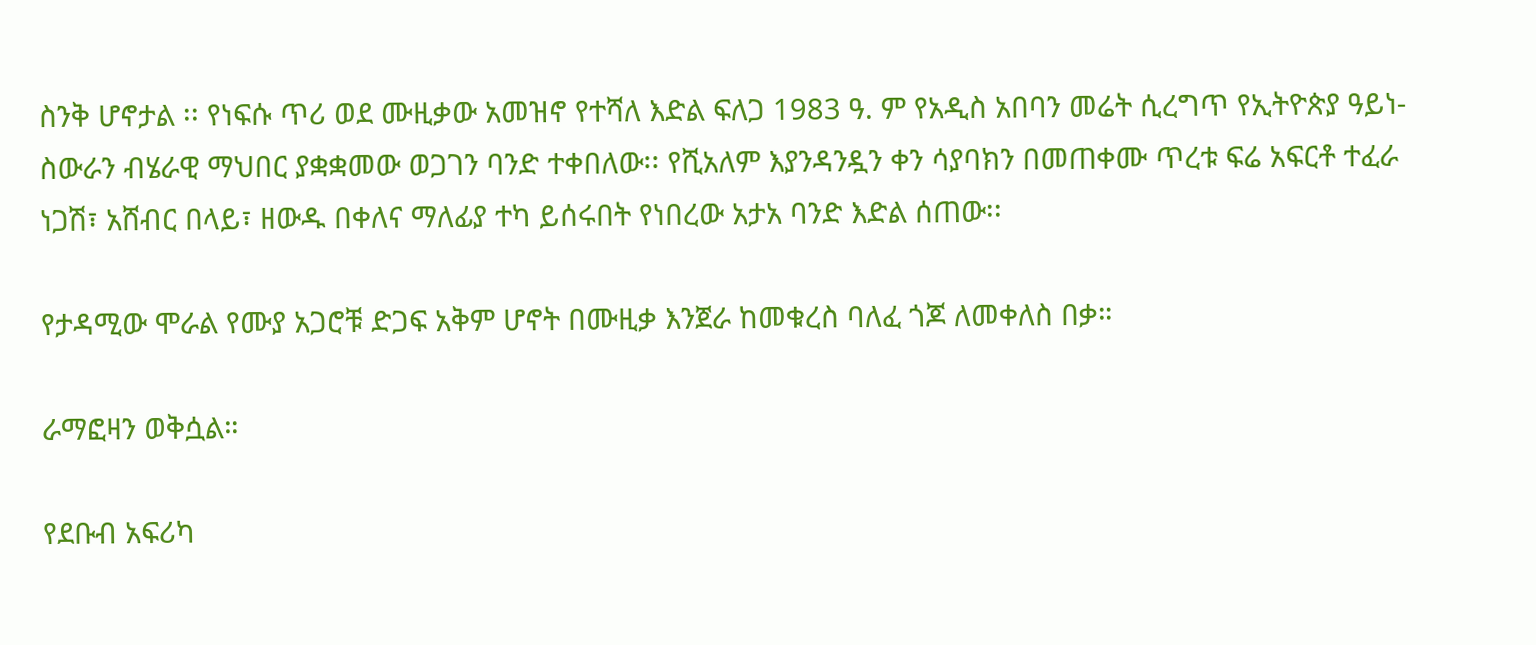ስንቅ ሆኖታል ፡፡ የነፍሱ ጥሪ ወደ ሙዚቃው አመዝኖ የተሻለ እድል ፍለጋ 1983 ዓ. ም የአዲስ አበባን መሬት ሲረግጥ የኢትዮጵያ ዓይነ-ስውራን ብሄራዊ ማህበር ያቋቋመው ወጋገን ባንድ ተቀበለው፡፡ የሺአለም እያንዳንዷን ቀን ሳያባክን በመጠቀሙ ጥረቱ ፍሬ አፍርቶ ተፈራ ነጋሽ፣ አሸብር በላይ፣ ዘውዱ በቀለና ማለፊያ ተካ ይሰሩበት የነበረው አታአ ባንድ እድል ሰጠው፡፡

የታዳሚው ሞራል የሙያ አጋሮቹ ድጋፍ አቅም ሆኖት በሙዚቃ እንጀራ ከመቁረስ ባለፈ ጎጆ ለመቀለስ በቃ።

ራማፎዛን ወቅሷል።

የደቡብ አፍሪካ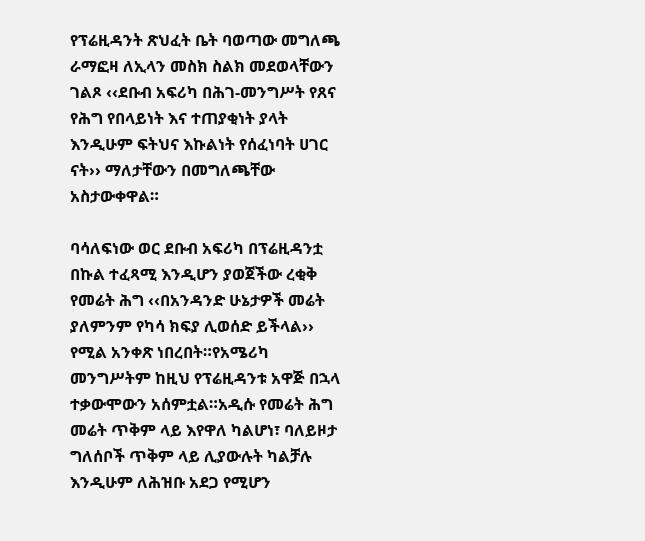የፕሬዚዳንት ጽህፈት ቤት ባወጣው መግለጫ ራማፎዛ ለኢላን መስክ ስልክ መደወላቸውን ገልጾ ‹‹ደቡብ አፍሪካ በሕገ-መንግሥት የጸና የሕግ የበላይነት እና ተጠያቂነት ያላት እንዲሁም ፍትህና እኩልነት የሰፈነባት ሀገር ናት›› ማለታቸውን በመግለጫቸው አስታውቀዋል።

ባሳለፍነው ወር ደቡብ አፍሪካ በፕሬዚዳንቷ በኩል ተፈጻሚ እንዲሆን ያወጀችው ረቂቅ የመሬት ሕግ ‹‹በአንዳንድ ሁኔታዎች መሬት ያለምንም የካሳ ክፍያ ሊወሰድ ይችላል›› የሚል አንቀጽ ነበረበት።የአሜሪካ መንግሥትም ከዚህ የፕሬዚዳንቱ አዋጅ በኋላ ተቃውሞውን አሰምቷል።አዲሱ የመሬት ሕግ መሬት ጥቅም ላይ እየዋለ ካልሆነ፣ ባለይዞታ ግለሰቦች ጥቅም ላይ ሊያውሉት ካልቻሉ እንዲሁም ለሕዝቡ አደጋ የሚሆን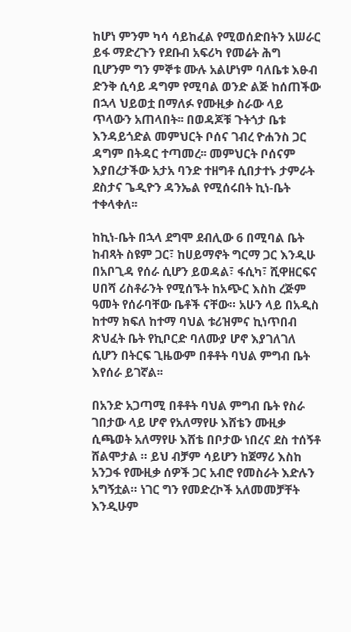ከሆነ ምንም ካሳ ሳይከፈል የሚወሰድበትን አሠራር ይፋ ማድረጉን የደቡብ አፍሪካ የመሬት ሕግ  ቢሆንም ግን ምኞቱ ሙሉ አልሆነም ባለቤቱ እፁብ ድንቅ ሲሳይ ዳግም የሚባል ወንድ ልጅ ከሰጠችው በኋላ ህይወቷ በማለፉ የሙዚቃ ስራው ላይ ጥላውን አጠላበት፡፡ በወዳጆቹ ጉትጎታ ቤቱ እንዳይጎድል መምህርት ቦሰና ገብረ ዮሐንስ ጋር ዳግም በትዳር ተጣመረ፡፡ መምህርት ቦሰናም እያበረታችው አታአ ባንድ ተዘግቶ ሲበታተኑ ታምራት ደስታና ጌዲዮን ዳንኤል የሚሰሩበት ኪነ-ቤት ተቀላቀለ፡፡

ከኪነ-ቤት በኋላ ደግሞ ደብሊው 6 በሚባል ቤት ከብጻት ስዩም ጋር፣ ከሀይማኖት ግርማ ጋር እንዲሁ በአቦጊዳ የሰራ ሲሆን ይወዳል፣ ፋሲካ፣ ሺዋዘርፍና ሀበሻ ሪስቶራንት የሚሰኙት ከአጭር እስከ ረጅም ዓመት የሰራባቸው ቤቶች ናቸው። አሁን ላይ በአዲስ ከተማ ክፍለ ከተማ ባህል ቱሪዝምና ኪነጥበብ ጽህፈት ቤት የኪቦርድ ባለሙያ ሆኖ እያገለገለ ሲሆን በትርፍ ጊዜውም በቶቶት ባህል ምግብ ቤት እየሰራ ይገኛል፡፡

በአንድ አጋጣሚ በቶቶት ባህል ምግብ ቤት የስራ ገበታው ላይ ሆኖ የአለማየሁ እሸቴን ሙዚቃ ሲጫወት አለማየሁ እሸቴ በቦታው ነበረና ደስ ተሰኝቶ ሸልሞታል ። ይህ ብቻም ሳይሆን ከጀማሪ እስከ አንጋፋ የሙዚቃ ሰዎች ጋር አብሮ የመስራት እድሉን አግኝቷል። ነገር ግን የመድረኮች አለመመቻቸት እንዲሁም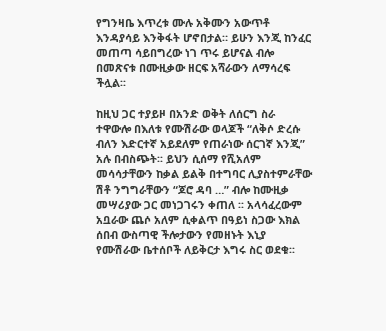የግንዛቤ እጥረቱ ሙሉ አቅሙን አውጥቶ እንዳያሳይ እንቅፋት ሆኖበታል። ይሁን እንጂ ከንፈር መጠጣ ሳይበግረው ነገ ጥሩ ይሆናል ብሎ በመጽናቱ በሙዚቃው ዘርፍ አሻራውን ለማሳረፍ ችሏል፡፡

ከዚህ ጋር ተያይዞ በአንድ ወቅት ለሰርግ ስራ ተዋውሎ በእለቱ የሙሽራው ወላጆች “ለቅሶ ድረሱ ብለን እድርተኛ አይደለም የጠራነው ሰርገኛ እንጂ” አሉ በብስጭት፡፡ ይህን ሲሰማ የሺአለም መሳሳታቸውን ከቃል ይልቅ በተግባር ሊያስተምራቸው ሽቶ ንግግራቸውን “ጆሮ ዳባ …” ብሎ ከሙዚቃ መሣሪያው ጋር መነጋገሩን ቀጠለ ፡፡ አላሳፈረውም አቧራው ጨሶ አለም ሲቀልጥ በዓይነ ስጋው እክል ሰበብ ውስጣዊ ችሎታውን የመዘኑት እኒያ የሙሽራው ቤተሰቦች ለይቅርታ እግሩ ስር ወደቁ፡፡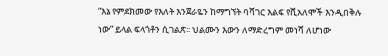“እኔ የምደክመው የእለት እንጀራዬን ከማግኘት ባሻገር እልፍ የሺአለሞች እንዲበቅሉ ነው” ይላል ፍላጎቶን ሲገልጽ፡፡ ህልሙን እውን ለማድረግም መነሻ ለሆነው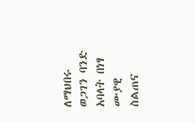ለማህበሩ ወጋገን ባንድ አባላት በነፃ ሙያዊ ስልጠና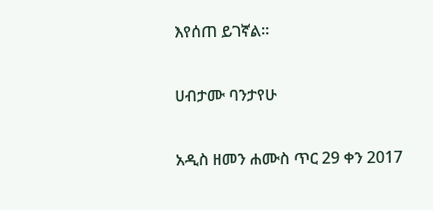እየሰጠ ይገኛል፡፡

ሀብታሙ ባንታየሁ

አዲስ ዘመን ሐሙስ ጥር 29 ቀን 2017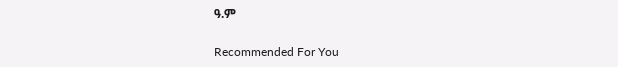ዓ.ም

Recommended For You